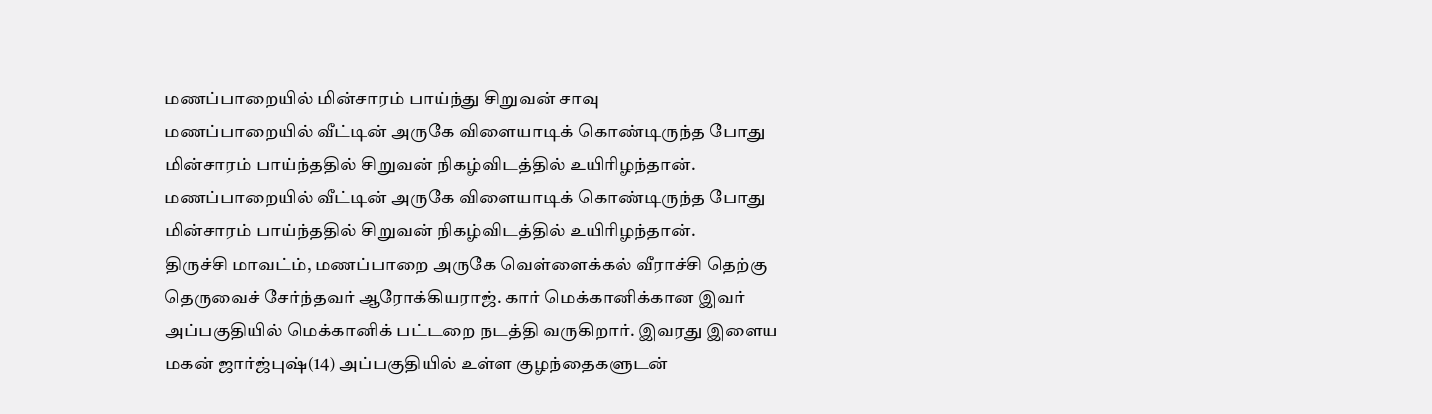மணப்பாறையில் மின்சாரம் பாய்ந்து சிறுவன் சாவு
மணப்பாறையில் வீட்டின் அருகே விளையாடிக் கொண்டிருந்த போது மின்சாரம் பாய்ந்ததில் சிறுவன் நிகழ்விடத்தில் உயிரிழந்தான்.
மணப்பாறையில் வீட்டின் அருகே விளையாடிக் கொண்டிருந்த போது மின்சாரம் பாய்ந்ததில் சிறுவன் நிகழ்விடத்தில் உயிரிழந்தான்.
திருச்சி மாவட்ம், மணப்பாறை அருகே வெள்ளைக்கல் வீராச்சி தெற்கு தெருவைச் சேர்ந்தவர் ஆரோக்கியராஜ். கார் மெக்கானிக்கான இவர் அப்பகுதியில் மெக்கானிக் பட்டறை நடத்தி வருகிறார். இவரது இளைய மகன் ஜார்ஜ்புஷ்(14) அப்பகுதியில் உள்ள குழந்தைகளுடன்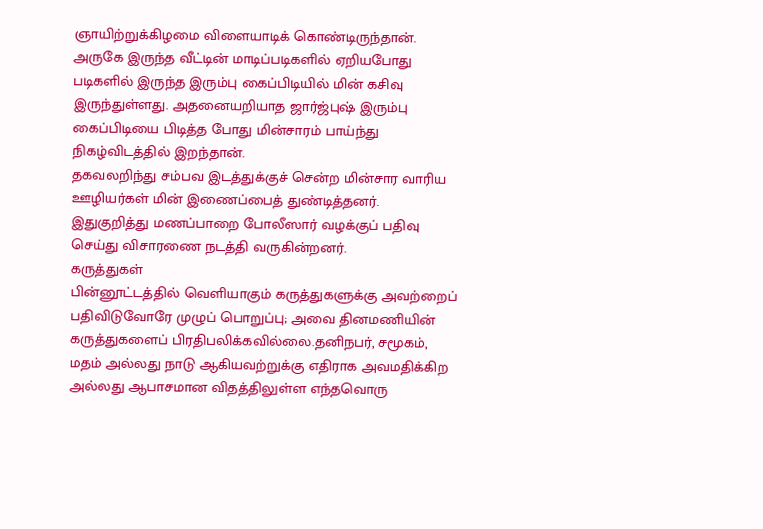ஞாயிற்றுக்கிழமை விளையாடிக் கொண்டிருந்தான். அருகே இருந்த வீட்டின் மாடிப்படிகளில் ஏறியபோது படிகளில் இருந்த இரும்பு கைப்பிடியில் மின் கசிவு இருந்துள்ளது. அதனையறியாத ஜார்ஜ்புஷ் இரும்பு கைப்பிடியை பிடித்த போது மின்சாரம் பாய்ந்து நிகழ்விடத்தில் இறந்தான்.
தகவலறிந்து சம்பவ இடத்துக்குச் சென்ற மின்சார வாரிய ஊழியர்கள் மின் இணைப்பைத் துண்டித்தனர்.
இதுகுறித்து மணப்பாறை போலீஸார் வழக்குப் பதிவு செய்து விசாரணை நடத்தி வருகின்றனர்.
கருத்துகள்
பின்னூட்டத்தில் வெளியாகும் கருத்துகளுக்கு அவற்றைப் பதிவிடுவோரே முழுப் பொறுப்பு; அவை தினமணியின் கருத்துகளைப் பிரதிபலிக்கவில்லை.தனிநபர், சமூகம், மதம் அல்லது நாடு ஆகியவற்றுக்கு எதிராக அவமதிக்கிற அல்லது ஆபாசமான விதத்திலுள்ள எந்தவொரு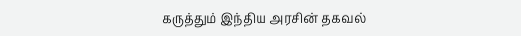கருத்தும் இந்திய அரசின் தகவல்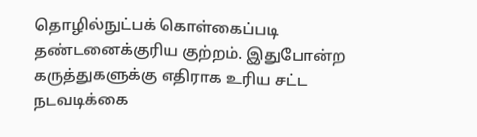தொழில்நுட்பக் கொள்கைப்படி தண்டனைக்குரிய குற்றம். இதுபோன்ற கருத்துகளுக்கு எதிராக உரிய சட்ட நடவடிக்கை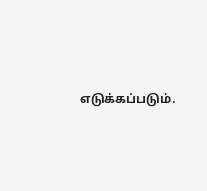எடுக்கப்படும்.